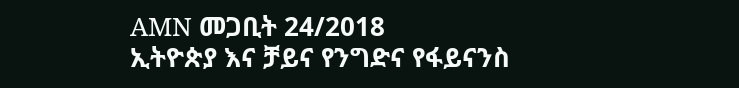AMN መጋቢት 24/2018
ኢትዮጵያ እና ቻይና የንግድና የፋይናንስ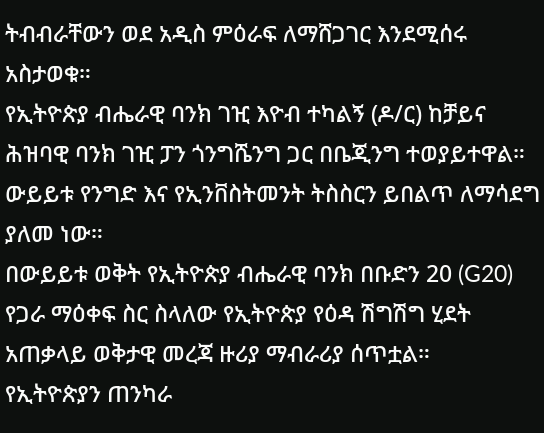ትብብራቸውን ወደ አዲስ ምዕራፍ ለማሸጋገር እንደሚሰሩ አስታወቁ።
የኢትዮጵያ ብሔራዊ ባንክ ገዢ እዮብ ተካልኝ (ዶ/ር) ከቻይና ሕዝባዊ ባንክ ገዢ ፓን ጎንግሼንግ ጋር በቤጂንግ ተወያይተዋል። ውይይቱ የንግድ እና የኢንቨስትመንት ትስስርን ይበልጥ ለማሳደግ ያለመ ነው።
በውይይቱ ወቅት የኢትዮጵያ ብሔራዊ ባንክ በቡድን 20 (G20) የጋራ ማዕቀፍ ስር ስላለው የኢትዮጵያ የዕዳ ሽግሽግ ሂደት አጠቃላይ ወቅታዊ መረጃ ዙሪያ ማብራሪያ ሰጥቷል።
የኢትዮጵያን ጠንካራ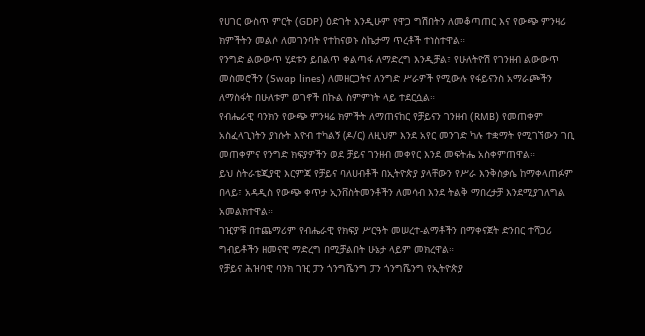የሀገር ውስጥ ምርት (GDP) ዕድገት እንዲሁም የዋጋ ግሽበትን ለመቆጣጠር እና የውጭ ምንዛሪ ክምችትን መልሶ ለመገንባት የተከናወኑ ስኬታማ ጥረቶች ተነስተዋል።
የንግድ ልውውጥ ሂደቱን ይበልጥ ቀልጣፋ ለማድረግ እንዲቻል፣ የሁለትዮሽ የገንዘብ ልውውጥ መስመሮችን (Swap lines) ለመዘርጋትና ለንግድ ሥራዎች የሚውሉ የፋይናንስ አማራጮችን ለማስፋት በሁለቱም ወገኖች በኩል ስምምነት ላይ ተደርሷል።
የብሔራዊ ባንክን የውጭ ምንዛሬ ክምችት ለማጠናከር የቻይናን ገንዘብ (RMB) የመጠቀም አስፈላጊነትን ያነሱት እዮብ ተካልኝ (ዶ/ር) ለዚህም እንደ አየር መንገድ ካሉ ተቋማት የሚገኘውን ገቢ መጠቀምና የንግድ ክፍያዎችን ወደ ቻይና ገንዘብ መቀየር እንደ መፍትሔ አስቀምጠዋል።
ይህ ስትራቴጂያዊ እርምጃ የቻይና ባለሀብቶች በኢትዮጵያ ያላቸውን የሥራ እንቅስቃሴ ከማቀላጠፉም በላይ፣ አዳዲስ የውጭ ቀጥታ ኢንቨስትመንቶችን ለመሳብ እንደ ትልቅ ማበረታቻ እንደሚያገለግል አመልክተዋል።
ገዢዎቹ በተጨማሪም የብሔራዊ የክፍያ ሥርዓት መሠረተ-ልማቶችን በማቀናጀት ድንበር ተሻጋሪ ግብይቶችን ዘመናዊ ማድረግ በሚቻልበት ሁኔታ ላይም መክረዋል።
የቻይና ሕዝባዊ ባንክ ገዢ ፓን ጎንግሼንግ ፓን ጎንግሼንግ የኢትዮጵያ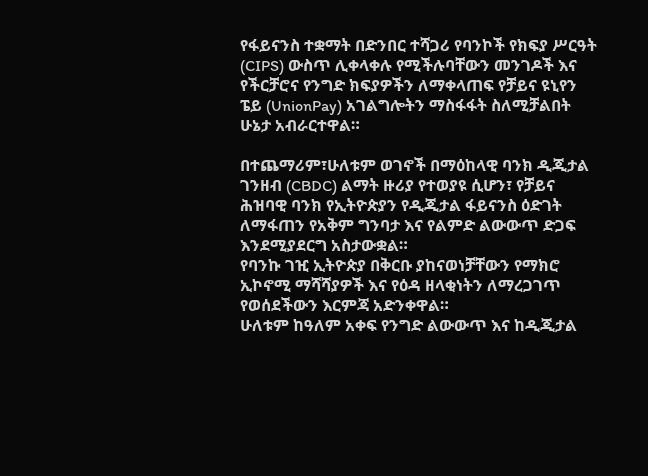የፋይናንስ ተቋማት በድንበር ተሻጋሪ የባንኮች የክፍያ ሥርዓት (CIPS) ውስጥ ሊቀላቀሉ የሚችሉባቸውን መንገዶች እና የችርቻሮና የንግድ ክፍያዎችን ለማቀላጠፍ የቻይና ዩኒየን ፔይ (UnionPay) አገልግሎትን ማስፋፋት ስለሚቻልበት ሁኔታ አብራርተዋል።

በተጨማሪም፣ሁለቱም ወገኖች በማዕከላዊ ባንክ ዲጂታል ገንዘብ (CBDC) ልማት ዙሪያ የተወያዩ ሲሆን፣ የቻይና ሕዝባዊ ባንክ የኢትዮጵያን የዲጂታል ፋይናንስ ዕድገት ለማፋጠን የአቅም ግንባታ እና የልምድ ልውውጥ ድጋፍ እንደሚያደርግ አስታውቋል።
የባንኩ ገዢ ኢትዮጵያ በቅርቡ ያከናወነቻቸውን የማክሮ ኢኮኖሚ ማሻሻያዎች እና የዕዳ ዘላቂነትን ለማረጋገጥ የወሰደችውን እርምጃ አድንቀዋል።
ሁለቱም ከዓለም አቀፍ የንግድ ልውውጥ እና ከዲጂታል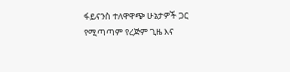ፋይናንስ ተለዋዋጭ ሁኔታዎች ጋር የሚጣጣም የረጅም ጊዜ እና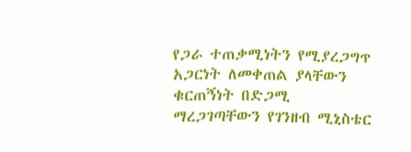የጋራ ተጠቃሚነትን የሚያረጋግጥ አጋርነት ለመቀጠል ያላቸውን ቁርጠኝነት በድጋሚ ማረጋገጣቸውን የገንዘብ ሚኒስቴር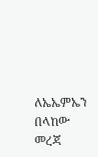ለኤኤምኤን በላከው መረጃ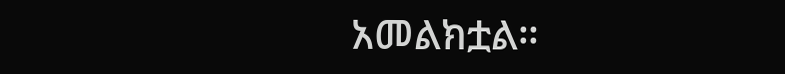አመልክቷል።